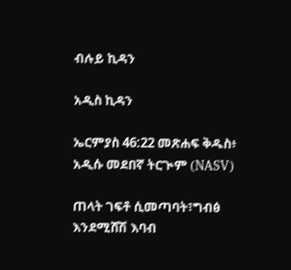ብሉይ ኪዳን

አዲስ ኪዳን

ኤርምያስ 46:22 መጽሐፍ ቅዱስ፥ አዲሱ መደበኛ ትርጒም (NASV)

ጠላት ገፍቶ ሲመጣባት፣ግብፅ እንደሚሸሽ እባብ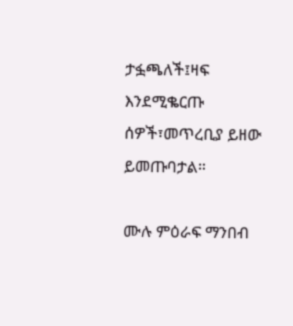ታፏጫለች፤ዛፍ እንደሚቈርጡ ሰዎች፣መጥረቢያ ይዘው ይመጡባታል።

ሙሉ ምዕራፍ ማንበብ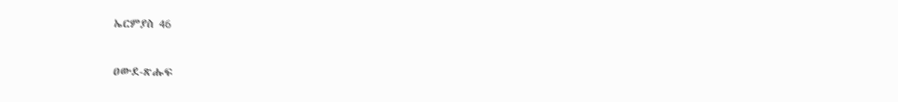ኤርምያስ 46

ዐውደ-ጽሑፍ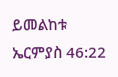ይመልከቱ ኤርምያስ 46:22